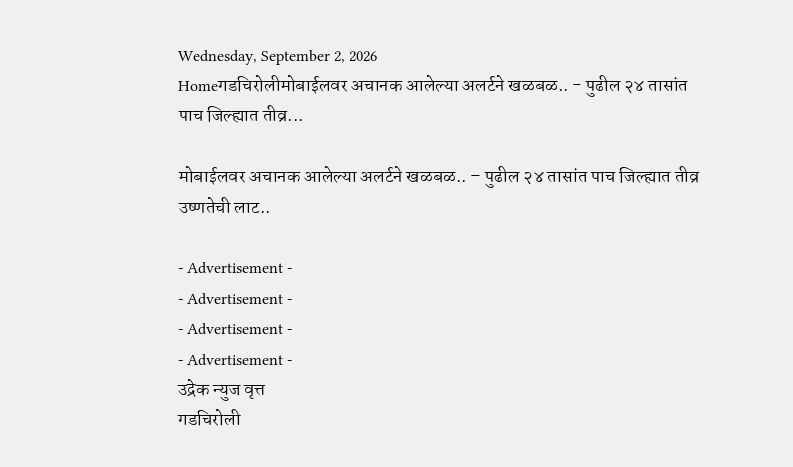Wednesday, September 2, 2026
Homeगडचिरोलीमोबाईलवर अचानक आलेल्या अलर्टने खळबळ.. - पुढील २४ तासांत पाच जिल्ह्यात तीव्र...

मोबाईलवर अचानक आलेल्या अलर्टने खळबळ.. – पुढील २४ तासांत पाच जिल्ह्यात तीव्र उष्णतेची लाट..

- Advertisement -
- Advertisement -
- Advertisement -
- Advertisement -
उद्रेक न्युज वृत्त
गडचिरोली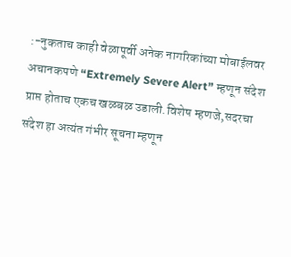:-नुकताच काही वेळापूर्वी अनेक नागरिकांच्या मोबाईलवर अचानकपणे “Extremely Severe Alert” म्हणून संदेश प्राप्त होताच एकच खळबळ उडाली.विशेष म्हणजे,सदरचा संदेश हा अत्यंत गंभीर सूचना म्हणून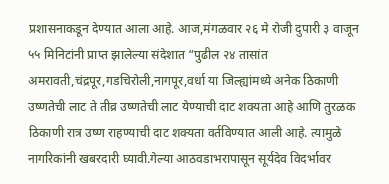प्रशासनाकडून देण्यात आला आहे. आज,मंगळवार २६ मे रोजी दुपारी ३ वाजून ५५ मिनिटांनी प्राप्त झालेल्या संदेशात “पुढील २४ तासांत अमरावती,चंद्रपूर,गडचिरोली,नागपूर,वर्धा या जिल्ह्यांमध्ये अनेक ठिकाणी उष्णतेची लाट ते तीव्र उष्णतेची लाट येण्याची दाट शक्यता आहे आणि तुरळक ठिकाणी रात्र उष्ण राहण्याची दाट शक्यता वर्तविण्यात आली आहे. त्यामुळे नागरिकांनी खबरदारी घ्यावी.गेल्या आठवडाभरापासून सूर्यदेव विदर्भावर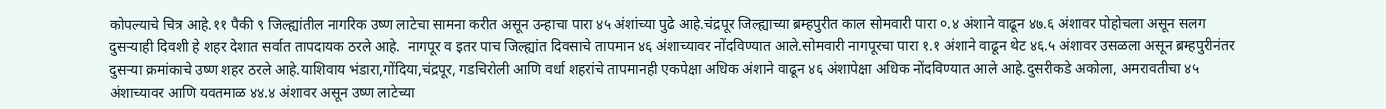कोपल्याचे चित्र आहे.११ पैकी ९ जिल्ह्यांतील नागरिक उष्ण लाटेचा सामना करीत असून उन्हाचा पारा ४५ अंशांच्या पुढे आहे.चंद्रपूर जिल्ह्याच्या ब्रम्हपुरीत काल सोमवारी पारा ०.४ अंशाने वाढून ४७.६ अंशावर पोहोचला असून सलग दुसऱ्याही दिवशी हे शहर देशात सर्वात तापदायक ठरले आहे.  नागपूर व इतर पाच जिल्ह्यांत दिवसाचे तापमान ४६ अंशाच्यावर नोंदविण्यात आले.सोमवारी नागपूरचा पारा १.१ अंशाने वाढून थेट ४६.५ अंशावर उसळला असून ब्रम्हपुरीनंतर दुसऱ्या क्रमांकाचे उष्ण शहर ठरले आहे.याशिवाय भंडारा,गोंदिया,चंद्रपूर, गडचिरोली आणि वर्धा शहरांचे तापमानही एकपेक्षा अधिक अंशाने वाढून ४६ अंशापेक्षा अधिक नोंदविण्यात आले आहे.दुसरीकडे अकोला, अमरावतीचा ४५ अंशाच्यावर आणि यवतमाळ ४४.४ अंशावर असून उष्ण लाटेच्या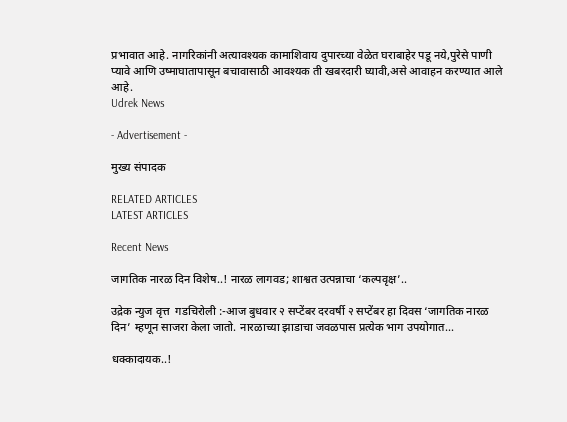प्रभावात आहे. नागरिकांनी अत्यावश्यक कामाशिवाय दुपारच्या वेळेत घराबाहेर पडू नये,पुरेसे पाणी प्यावे आणि उष्माघातापासून बचावासाठी आवश्यक ती खबरदारी घ्यावी,असे आवाहन करण्यात आले आहे.
Udrek News

- Advertisement -

मुख्य संपादक

RELATED ARTICLES
LATEST ARTICLES

Recent News

जागतिक नारळ दिन विशेष..! नारळ लागवड; शाश्वत उत्पन्नाचा ‘कल्पवृक्ष’..

उद्रेक न्युज वृत्त  गडचिरोली :-आज बुधवार २ सप्टेंबर दरवर्षी २ सप्टेंबर हा दिवस ‘जागतिक नारळ दिन’ म्हणून साजरा केला जातो. नारळाच्या झाडाचा जवळपास प्रत्येक भाग उपयोगात...

धक्कादायक..!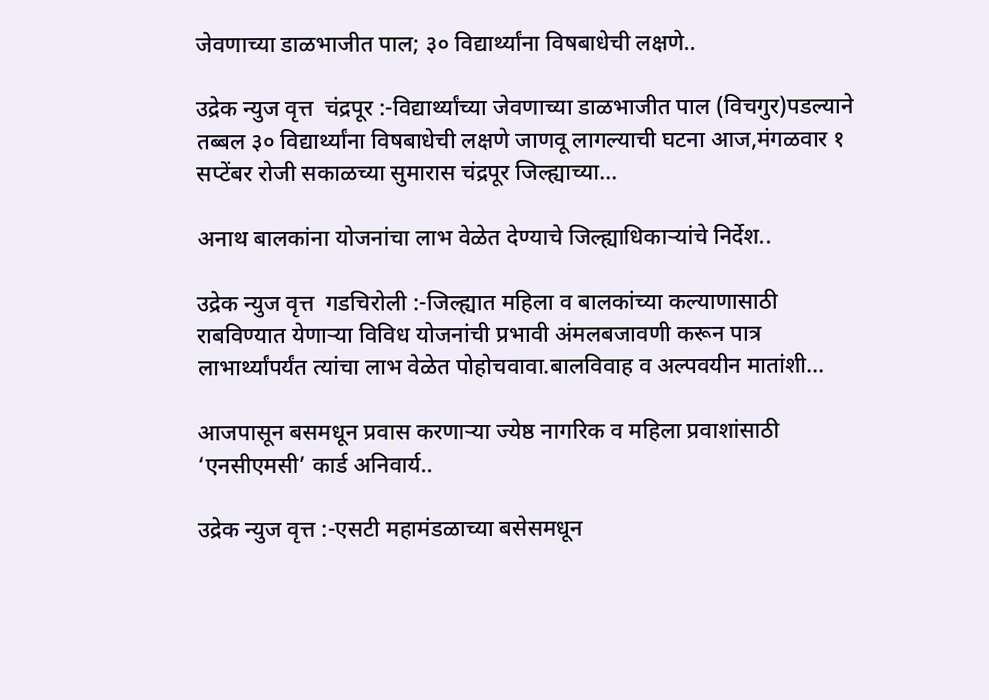जेवणाच्या डाळभाजीत पाल; ३० विद्यार्थ्यांना विषबाधेची लक्षणे..

उद्रेक न्युज वृत्त  चंद्रपूर :-विद्यार्थ्यांच्या जेवणाच्या डाळभाजीत पाल (विचगुर)पडल्याने तब्बल ३० विद्यार्थ्यांना विषबाधेची लक्षणे जाणवू लागल्याची घटना आज,मंगळवार १ सप्टेंबर रोजी सकाळच्या सुमारास चंद्रपूर जिल्ह्याच्या...

अनाथ बालकांना योजनांचा लाभ वेळेत देण्याचे जिल्ह्याधिकाऱ्यांचे निर्देश..

उद्रेक न्युज वृत्त  गडचिरोली :-जिल्ह्यात महिला व बालकांच्या कल्याणासाठी राबविण्यात येणाऱ्या विविध योजनांची प्रभावी अंमलबजावणी करून पात्र लाभार्थ्यांपर्यंत त्यांचा लाभ वेळेत पोहोचवावा.बालविवाह व अल्पवयीन मातांशी...

आजपासून बसमधून प्रवास करणाऱ्या ज्येष्ठ नागरिक व महिला प्रवाशांसाठी ‘एनसीएमसी’ कार्ड अनिवार्य..

उद्रेक न्युज वृत्त :-एसटी महामंडळाच्या बसेसमधून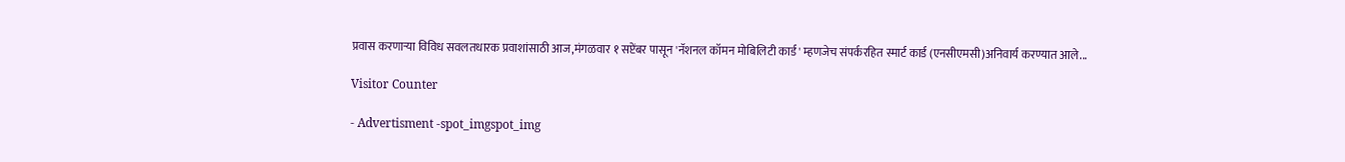प्रवास करणाऱ्या विविध सवलतधारक प्रवाशांसाठी आज,मंगळवार १ सप्टेंबर पासून 'नॅशनल कॉमन मोबिलिटी कार्ड' म्हणजेच संपर्करहित स्मार्ट कार्ड (एनसीएमसी)अनिवार्य करण्यात आले...

Visitor Counter

- Advertisment -spot_imgspot_img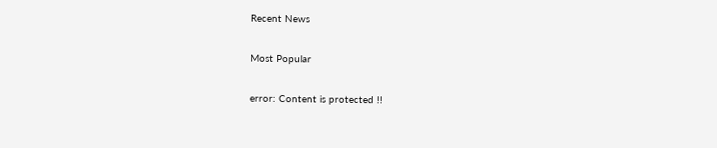Recent News

Most Popular

error: Content is protected !!